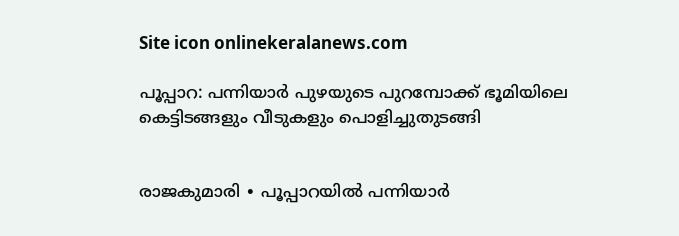Site icon onlinekeralanews.com

പൂപ്പാറ: പന്നിയാർ പുഴയുടെ പുറമ്പോക്ക് ഭൂമിയിലെ കെട്ടിടങ്ങളും വീടുകളും പൊളിച്ചുതുടങ്ങി


രാജകുമാരി ∙ പൂപ്പാറയിൽ പന്നിയാർ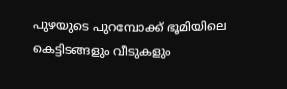പുഴയുടെ പുറമ്പോക്ക് ഭൂമിയിലെ കെട്ടിടങ്ങളും വീടുകളും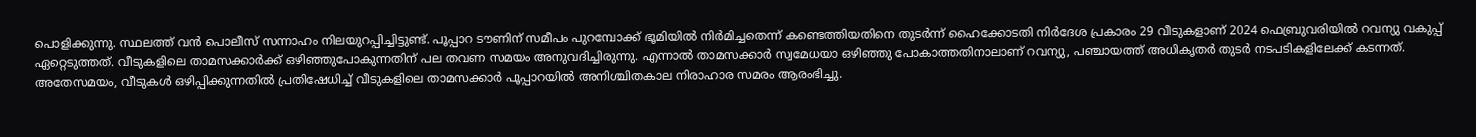പൊളിക്കുന്നു. സ്ഥലത്ത് വൻ പൊലീസ് സന്നാഹം നിലയുറപ്പിച്ചിട്ടുണ്ട്. പൂപ്പാറ ടൗണിന് സമീപം പുറമ്പോക്ക് ഭൂമിയിൽ നിർമിച്ചതെന്ന് കണ്ടെത്തിയതിനെ തുടർന്ന് ഹൈക്കോടതി നിർദേശ പ്രകാരം 29 വീടുകളാണ് 2024 ഫെബ്രുവരിയിൽ റവന്യു വകുപ്പ് ഏറ്റെടുത്തത്. വീടുകളിലെ താമസക്കാർക്ക് ഒഴിഞ്ഞുപോകുന്നതിന് പല തവണ സമയം അനുവദിച്ചിരുന്നു. എന്നാൽ താമസക്കാർ സ്വമേധയാ ഒഴിഞ്ഞു പോകാത്തതിനാലാണ് റവന്യു, പഞ്ചായത്ത് അധികൃതർ തുടർ നടപടികളിലേക്ക് കടന്നത്. അതേസമയം, വീടുകൾ ഒഴിപ്പിക്കുന്നതിൽ പ്രതിഷേധിച്ച് വീടുകളിലെ താമസക്കാർ പൂപ്പാറയിൽ അനിശ്ചിതകാല നിരാഹാര സമരം ആരംഭിച്ചു.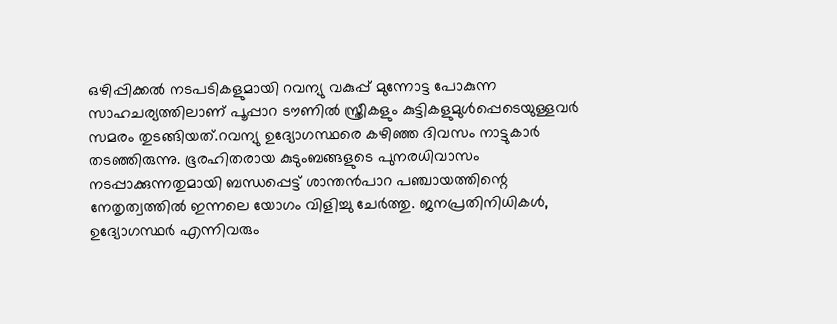ഒഴിപ്പിക്കൽ നടപടികളുമായി റവന്യു വകുപ്പ് മുന്നോട്ട പോകുന്ന സാഹചര്യത്തിലാണ് പൂപ്പാറ ടൗണിൽ സ്ത്രീകളും കുട്ടികളുമുൾപ്പെടെയുള്ളവർ സമരം തുടങ്ങിയത്.റവന്യു ഉദ്യോഗസ്ഥരെ കഴിഞ്ഞ ദിവസം നാട്ടുകാർ തടഞ്ഞിരുന്നു. ഭൂരഹിതരായ കുടുംബങ്ങളുടെ പുനരധിവാസം നടപ്പാക്കുന്നതുമായി ബന്ധപ്പെട്ട് ശാന്തൻപാറ പഞ്ചായത്തിന്റെ നേതൃത്വത്തിൽ ഇന്നലെ യോഗം വിളിച്ചു ചേർത്തു. ജനപ്രതിനിധികൾ, ഉദ്യോഗസ്ഥർ എന്നിവരും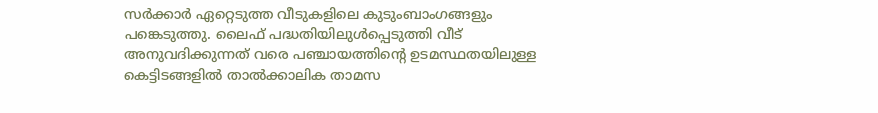സർക്കാർ ഏറ്റെടുത്ത വീടുകളിലെ കുടുംബാംഗങ്ങളും പങ്കെടുത്തു. ലൈഫ് പദ്ധതിയിലുൾപ്പെടുത്തി വീട് അനുവദിക്കുന്നത് വരെ പഞ്ചായത്തിന്റെ ഉടമസ്ഥതയിലുള്ള കെട്ടിടങ്ങളിൽ താൽക്കാലിക താമസ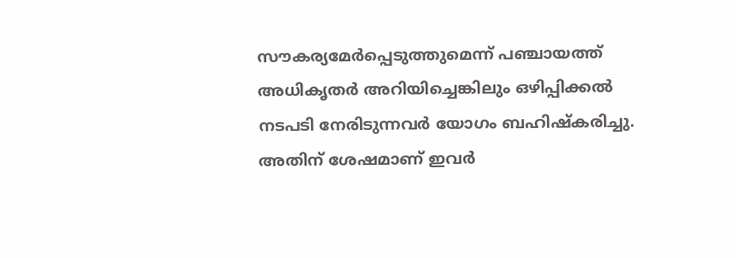സൗകര്യമേർപ്പെടുത്തുമെന്ന് പഞ്ചായത്ത് അധികൃതർ അറിയിച്ചെങ്കിലും ഒഴിപ്പിക്കൽ നടപടി നേരിടുന്നവർ യോഗം ബഹിഷ്കരിച്ചു. അതിന് ശേഷമാണ് ഇവർ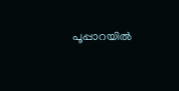പൂപ്പാറയിൽ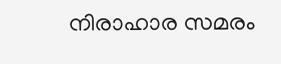നിരാഹാര സമരം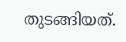തുടങ്ങിയത്.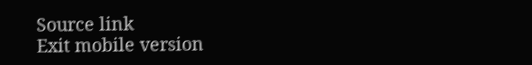Source link
Exit mobile version